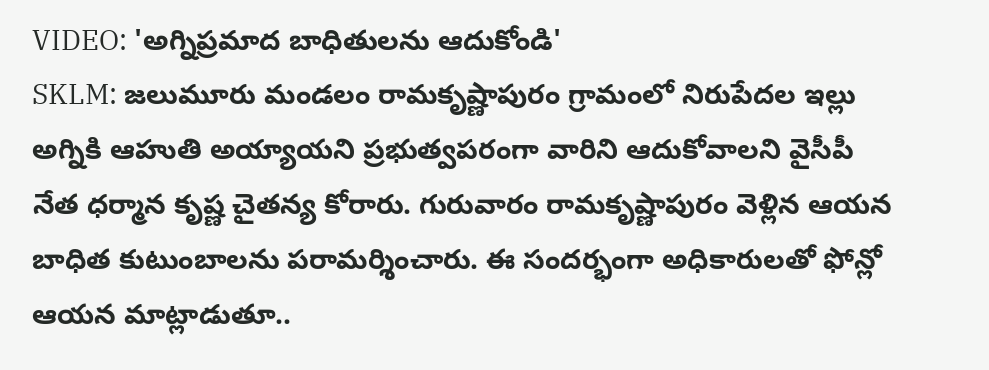VIDEO: 'అగ్నిప్రమాద బాధితులను ఆదుకోండి'
SKLM: జలుమూరు మండలం రామకృష్ణాపురం గ్రామంలో నిరుపేదల ఇల్లు అగ్నికి ఆహుతి అయ్యాయని ప్రభుత్వపరంగా వారిని ఆదుకోవాలని వైసీపీ నేత ధర్మాన కృష్ణ చైతన్య కోరారు. గురువారం రామకృష్ణాపురం వెళ్లిన ఆయన బాధిత కుటుంబాలను పరామర్శించారు. ఈ సందర్భంగా అధికారులతో ఫోన్లో ఆయన మాట్లాడుతూ..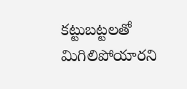కట్టుబట్టలతో మిగిలిపోయారని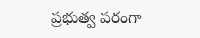ప్రభుత్వ పరంగా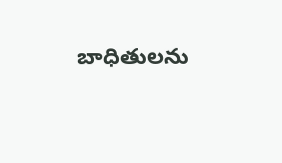బాధితులను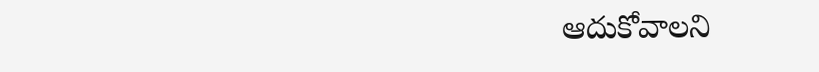ఆదుకోవాలని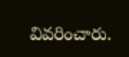వివరించారు.